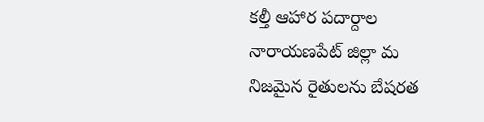కల్తీ ఆహార పదార్దాల
నారాయణపేట్ జిల్లా మ
నిజమైన రైతులను బేషరత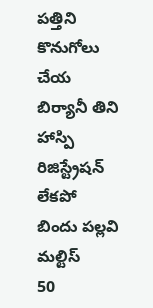పత్తిని కొనుగోలు చేయ
బిర్యానీ తిని హాస్పి
రిజిస్ట్రేషన్ లేకపో
బిందు పల్లవి మల్టిస్
50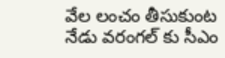వేల లంచం తీసుకుంట
నేడు వరంగల్ కు సీఎం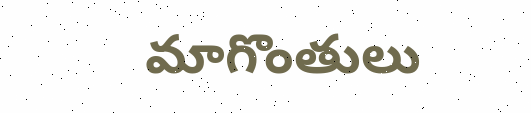మాగొంతులు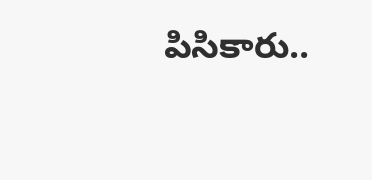పిసికారు..